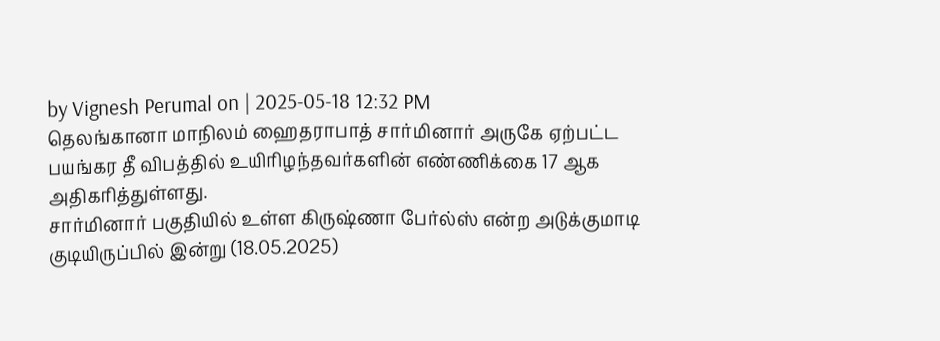by Vignesh Perumal on | 2025-05-18 12:32 PM
தெலங்கானா மாநிலம் ஹைதராபாத் சார்மினார் அருகே ஏற்பட்ட பயங்கர தீ விபத்தில் உயிரிழந்தவர்களின் எண்ணிக்கை 17 ஆக அதிகரித்துள்ளது.
சார்மினார் பகுதியில் உள்ள கிருஷ்ணா பேர்ல்ஸ் என்ற அடுக்குமாடி குடியிருப்பில் இன்று (18.05.2025)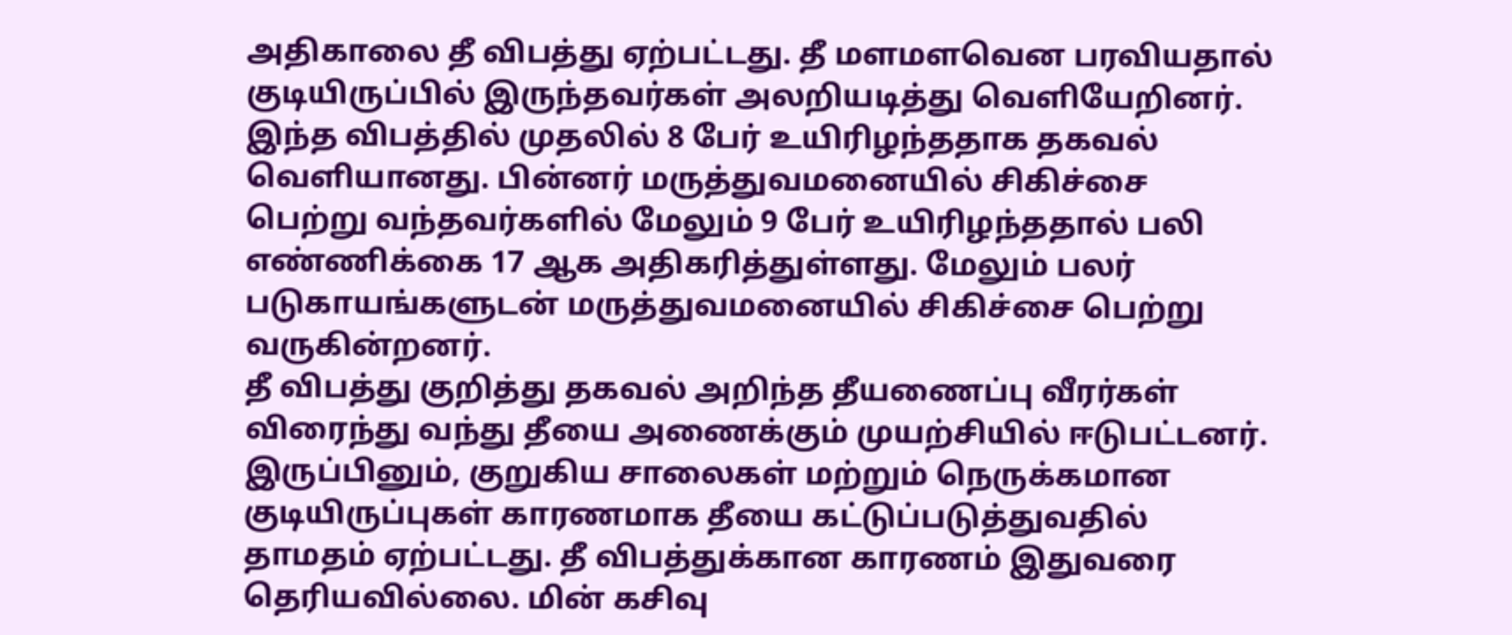அதிகாலை தீ விபத்து ஏற்பட்டது. தீ மளமளவென பரவியதால் குடியிருப்பில் இருந்தவர்கள் அலறியடித்து வெளியேறினர். இந்த விபத்தில் முதலில் 8 பேர் உயிரிழந்ததாக தகவல் வெளியானது. பின்னர் மருத்துவமனையில் சிகிச்சை பெற்று வந்தவர்களில் மேலும் 9 பேர் உயிரிழந்ததால் பலி எண்ணிக்கை 17 ஆக அதிகரித்துள்ளது. மேலும் பலர் படுகாயங்களுடன் மருத்துவமனையில் சிகிச்சை பெற்று வருகின்றனர்.
தீ விபத்து குறித்து தகவல் அறிந்த தீயணைப்பு வீரர்கள் விரைந்து வந்து தீயை அணைக்கும் முயற்சியில் ஈடுபட்டனர். இருப்பினும், குறுகிய சாலைகள் மற்றும் நெருக்கமான குடியிருப்புகள் காரணமாக தீயை கட்டுப்படுத்துவதில் தாமதம் ஏற்பட்டது. தீ விபத்துக்கான காரணம் இதுவரை தெரியவில்லை. மின் கசிவு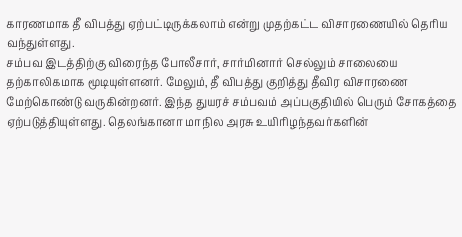காரணமாக தீ விபத்து ஏற்பட்டிருக்கலாம் என்று முதற்கட்ட விசாரணையில் தெரிய வந்துள்ளது.
சம்பவ இடத்திற்கு விரைந்த போலீசார், சார்மினார் செல்லும் சாலையை தற்காலிகமாக மூடியுள்ளனர். மேலும், தீ விபத்து குறித்து தீவிர விசாரணை மேற்கொண்டு வருகின்றனர். இந்த துயரச் சம்பவம் அப்பகுதியில் பெரும் சோகத்தை ஏற்படுத்தியுள்ளது. தெலங்கானா மாநில அரசு உயிரிழந்தவர்களின்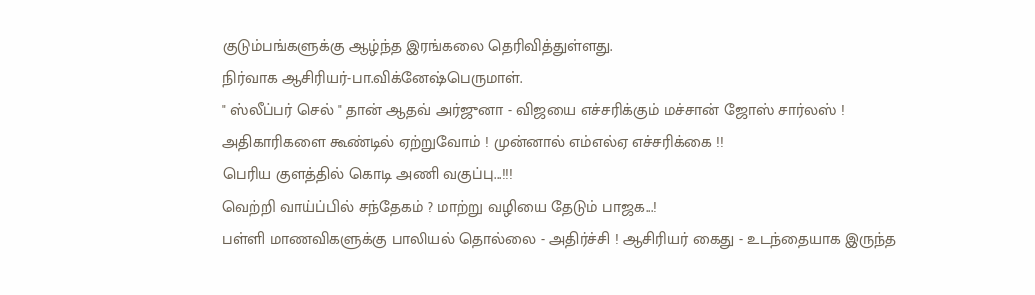குடும்பங்களுக்கு ஆழ்ந்த இரங்கலை தெரிவித்துள்ளது.
நிர்வாக ஆசிரியர்-பா.விக்னேஷ்பெருமாள்.
" ஸ்லீப்பர் செல் " தான் ஆதவ் அர்ஜுனா - விஜயை எச்சரிக்கும் மச்சான் ஜோஸ் சார்லஸ் !
அதிகாரிகளை கூண்டில் ஏற்றுவோம் ! முன்னால் எம்எல்ஏ எச்சரிக்கை !!
பெரிய குளத்தில் கொடி அணி வகுப்பு...!!!
வெற்றி வாய்ப்பில் சந்தேகம் ? மாற்று வழியை தேடும் பாஜக...!
பள்ளி மாணவிகளுக்கு பாலியல் தொல்லை - அதிர்ச்சி ! ஆசிரியர் கைது - உடந்தையாக இருந்த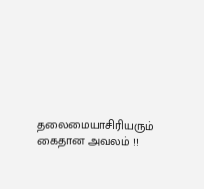தலைமையாசிரியரும் கைதான அவலம் !!